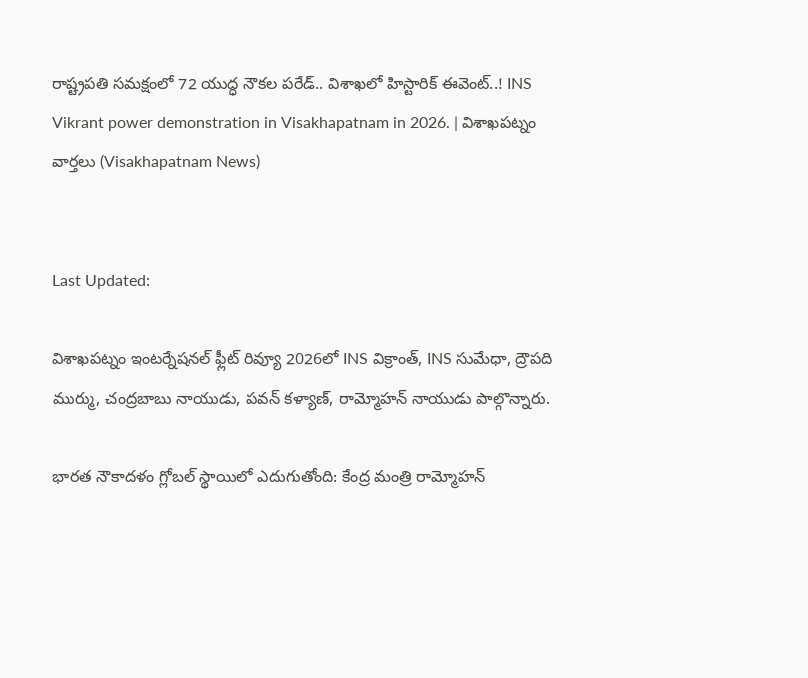రాష్ట్రపతి సమక్షంలో 72 యుద్ధ నౌకల పరేడ్.. విశాఖలో హిస్టారిక్ ఈవెంట్..! INS Vikrant power demonstration in Visakhapatnam in 2026. | విశాఖపట్నం వార్తలు (Visakhapatnam News)


Last Updated:

విశాఖపట్నం ఇంటర్నేషనల్ ఫ్లీట్ రివ్యూ 2026లో INS విక్రాంత్, INS సుమేధా, ద్రౌపది ముర్ము, చంద్రబాబు నాయుడు, పవన్ కళ్యాణ్, రామ్మోహన్ నాయుడు పాల్గొన్నారు.

భారత నౌకాదళం గ్లోబల్ స్థాయిలో ఎదుగుతోంది: కేంద్ర మంత్రి రామ్మోహన్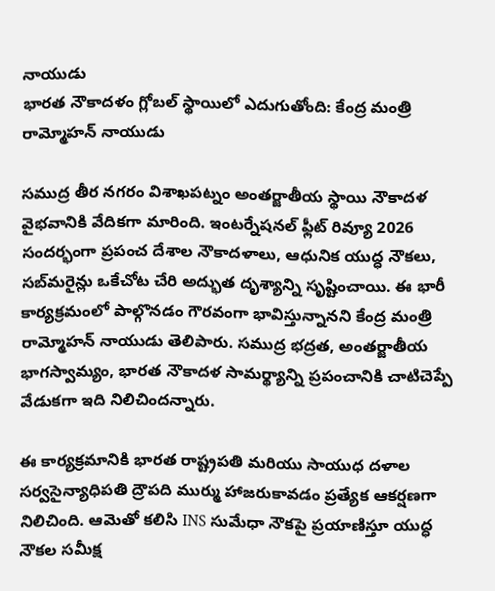నాయుడు
భారత నౌకాదళం గ్లోబల్ స్థాయిలో ఎదుగుతోంది: కేంద్ర మంత్రి రామ్మోహన్ నాయుడు

సముద్ర తీర నగరం విశాఖపట్నం అంతర్జాతీయ స్థాయి నౌకాదళ వైభవానికి వేదికగా మారింది. ఇంటర్నేషనల్ ఫ్లీట్ రివ్యూ 2026 సందర్భంగా ప్రపంచ దేశాల నౌకాదళాలు, ఆధునిక యుద్ధ నౌకలు, సబ్‌మరైన్లు ఒకేచోట చేరి అద్భుత దృశ్యాన్ని సృష్టించాయి. ఈ భారీ కార్యక్రమంలో పాల్గొనడం గౌరవంగా భావిస్తున్నానని కేంద్ర మంత్రి రామ్మోహన్ నాయుడు తెలిపారు. సముద్ర భద్రత, అంతర్జాతీయ భాగస్వామ్యం, భారత నౌకాదళ సామర్థ్యాన్ని ప్రపంచానికి చాటిచెప్పే వేడుకగా ఇది నిలిచిందన్నారు.

ఈ కార్యక్రమానికి భారత రాష్ట్రపతి మరియు సాయుధ దళాల సర్వసైన్యాధిపతి ద్రౌపది ముర్ము హాజరుకావడం ప్రత్యేక ఆకర్షణగా నిలిచింది. ఆమెతో కలిసి INS సుమేధా నౌకపై ప్రయాణిస్తూ యుద్ధ నౌకల సమీక్ష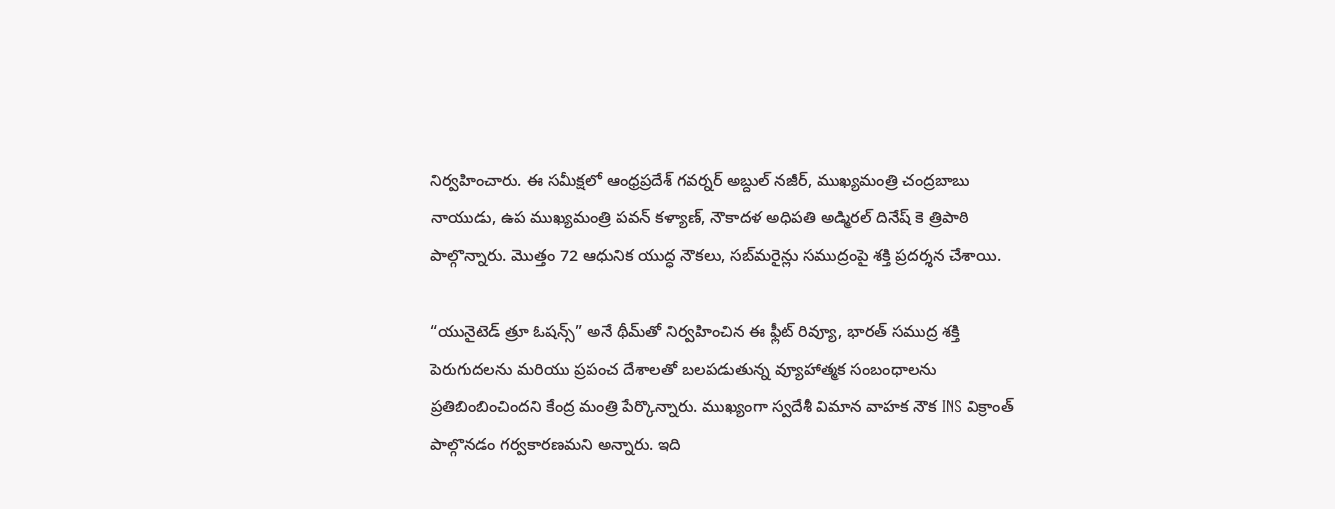నిర్వహించారు. ఈ సమీక్షలో ఆంధ్రప్రదేశ్ గవర్నర్ అబ్దుల్ నజీర్, ముఖ్యమంత్రి చంద్రబాబు నాయుడు, ఉప ముఖ్యమంత్రి పవన్ కళ్యాణ్, నౌకాదళ అధిపతి అడ్మిరల్ దినేష్ కె త్రిపాఠి పాల్గొన్నారు. మొత్తం 72 ఆధునిక యుద్ధ నౌకలు, సబ్‌మరైన్లు సముద్రంపై శక్తి ప్రదర్శన చేశాయి.

“యునైటెడ్ త్రూ ఓషన్స్” అనే థీమ్‌తో నిర్వహించిన ఈ ఫ్లీట్ రివ్యూ, భారత్ సముద్ర శక్తి పెరుగుదలను మరియు ప్రపంచ దేశాలతో బలపడుతున్న వ్యూహాత్మక సంబంధాలను ప్రతిబింబించిందని కేంద్ర మంత్రి పేర్కొన్నారు. ముఖ్యంగా స్వదేశీ విమాన వాహక నౌక INS విక్రాంత్ పాల్గొనడం గర్వకారణమని అన్నారు. ఇది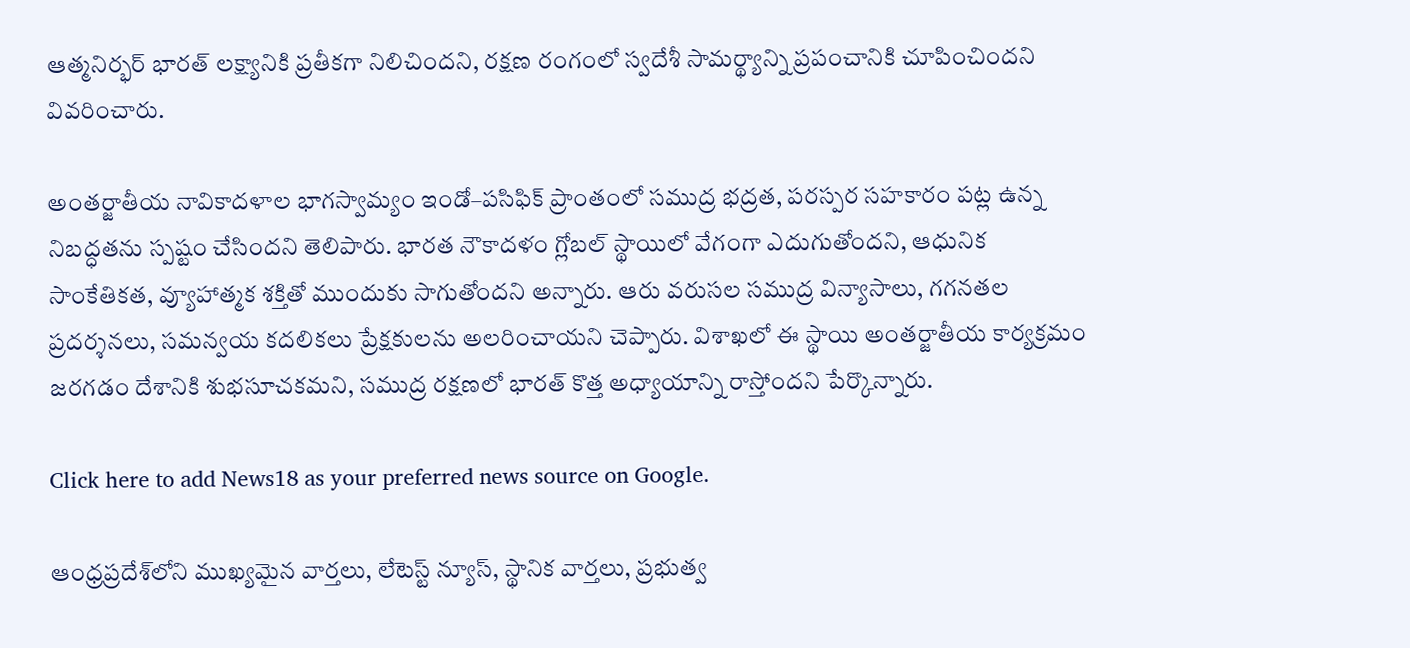ఆత్మనిర్భర్ భారత్ లక్ష్యానికి ప్రతీకగా నిలిచిందని, రక్షణ రంగంలో స్వదేశీ సామర్థ్యాన్ని ప్రపంచానికి చూపించిందని వివరించారు.

అంతర్జాతీయ నావికాదళాల భాగస్వామ్యం ఇండో–పసిఫిక్ ప్రాంతంలో సముద్ర భద్రత, పరస్పర సహకారం పట్ల ఉన్న నిబద్ధతను స్పష్టం చేసిందని తెలిపారు. భారత నౌకాదళం గ్లోబల్ స్థాయిలో వేగంగా ఎదుగుతోందని, ఆధునిక సాంకేతికత, వ్యూహాత్మక శక్తితో ముందుకు సాగుతోందని అన్నారు. ఆరు వరుసల సముద్ర విన్యాసాలు, గగనతల ప్రదర్శనలు, సమన్వయ కదలికలు ప్రేక్షకులను అలరించాయని చెప్పారు. విశాఖలో ఈ స్థాయి అంతర్జాతీయ కార్యక్రమం జరగడం దేశానికి శుభసూచకమని, సముద్ర రక్షణలో భారత్ కొత్త అధ్యాయాన్ని రాస్తోందని పేర్కొన్నారు.

Click here to add News18 as your preferred news source on Google.

ఆంధ్రప్రదేశ్‌లోని ముఖ్యమైన వార్తలు, లేటెస్ట్ న్యూస్, స్థానిక వార్తలు, ప్రభుత్వ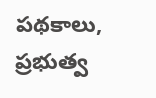పథకాలు, ప్రభుత్వ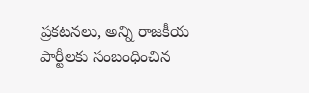ప్రకటనలు, అన్ని రాజకీయ పార్టీలకు సంబంధించిన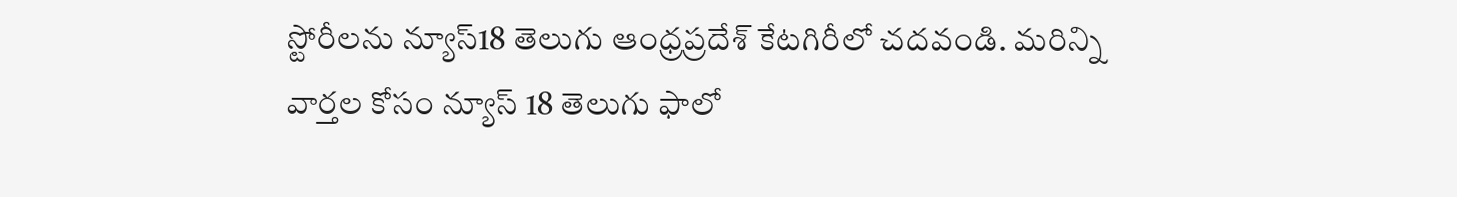స్టోరీలను న్యూస్18 తెలుగు ఆంధ్రప్రదేశ్ కేటగిరీలో చదవండి. మరిన్ని వార్తల కోసం న్యూస్ 18 తెలుగు ఫాలో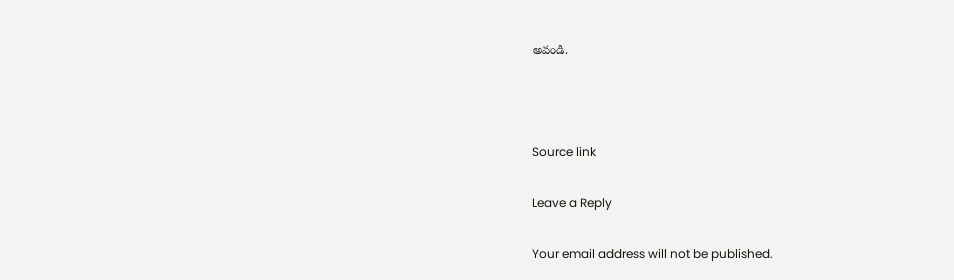అవండి.



Source link

Leave a Reply

Your email address will not be published.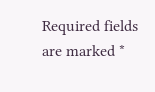Required fields are marked *